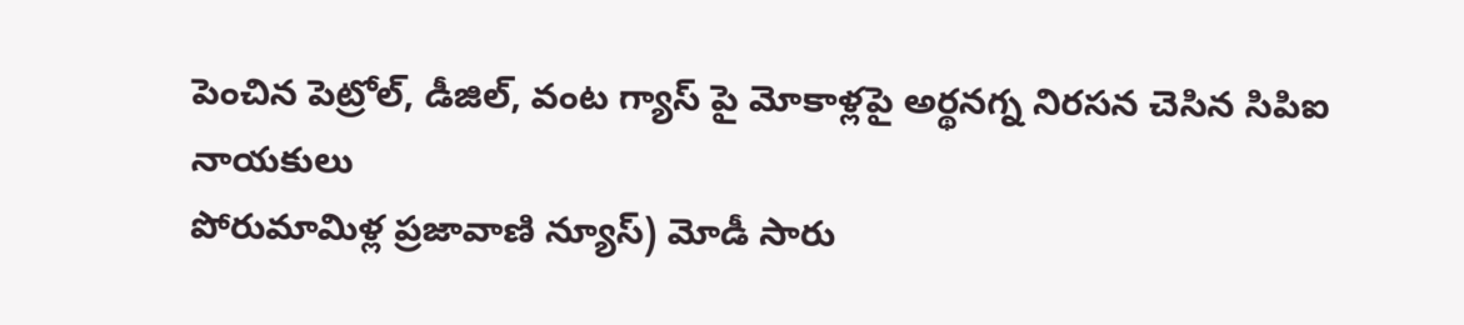పెంచిన పెట్రోల్, డీజిల్, వంట గ్యాస్ పై మోకాళ్లపై అర్థనగ్న నిరసన చెసిన సిపిఐ నాయకులు
పోరుమామిళ్ల ప్రజావాణి న్యూస్) మోడీ సారు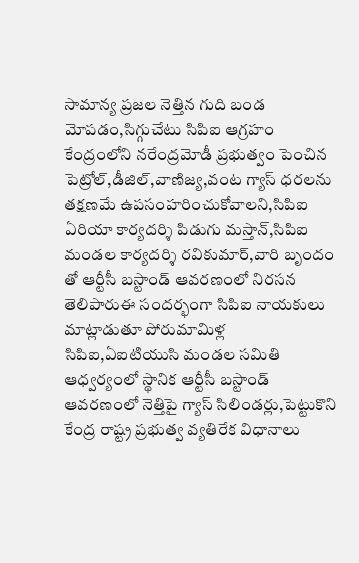సామాన్య ప్రజల నెత్తిన గుది బండ మోపడం,సిగ్గుచేటు సిపిఐ ఆగ్రహం కేంద్రంలోని నరేంద్రమోడీ ప్రభుత్వం పెంచిన పెట్రోల్,డీజిల్,వాణిజ్య,వంట గ్యాస్ ధరలను తక్షణమే ఉపసంహరించుకోవాలని,సిపిఐ ఏరియా కార్యదర్శి పిడుగు మస్తాన్,సిపిఐ మండల కార్యదర్శి రవికుమార్,వారి బృందం తో ఆర్టీసీ బస్టాండ్ ఆవరణంలో నిరసన తెలిపారుఈ సందర్భంగా సిపిఐ నాయకులు మాట్లాడుతూ పోరుమామిళ్ల సిపిఐ,ఏఐటియుసి మండల సమితి ఆధ్వర్యంలో స్థానిక ఆర్టీసీ బస్టాండ్ ఆవరణంలో నెత్తిపై గ్యాస్ సిలిండర్లు,పెట్టుకొని కేంద్ర రాష్ట్ర ప్రభుత్వ వ్యతిరేక విధానాలు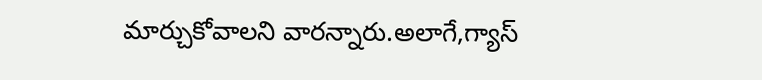మార్చుకోవాలని వారన్నారు.అలాగే,గ్యాస్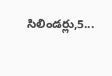సిలిండర్లు,5...